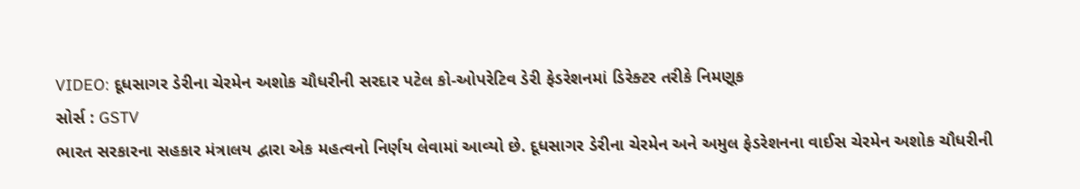VIDEO: દૂધસાગર ડેરીના ચેરમેન અશોક ચૌધરીની સરદાર પટેલ કો-ઓપરેટિવ ડેરી ફેડરેશનમાં ડિરેક્ટર તરીકે નિમણૂક
સોર્સ : GSTV
ભારત સરકારના સહકાર મંત્રાલય દ્વારા એક મહત્વનો નિર્ણય લેવામાં આવ્યો છે. દૂધસાગર ડેરીના ચેરમેન અને અમુલ ફેડરેશનના વાઈસ ચેરમેન અશોક ચૌધરીની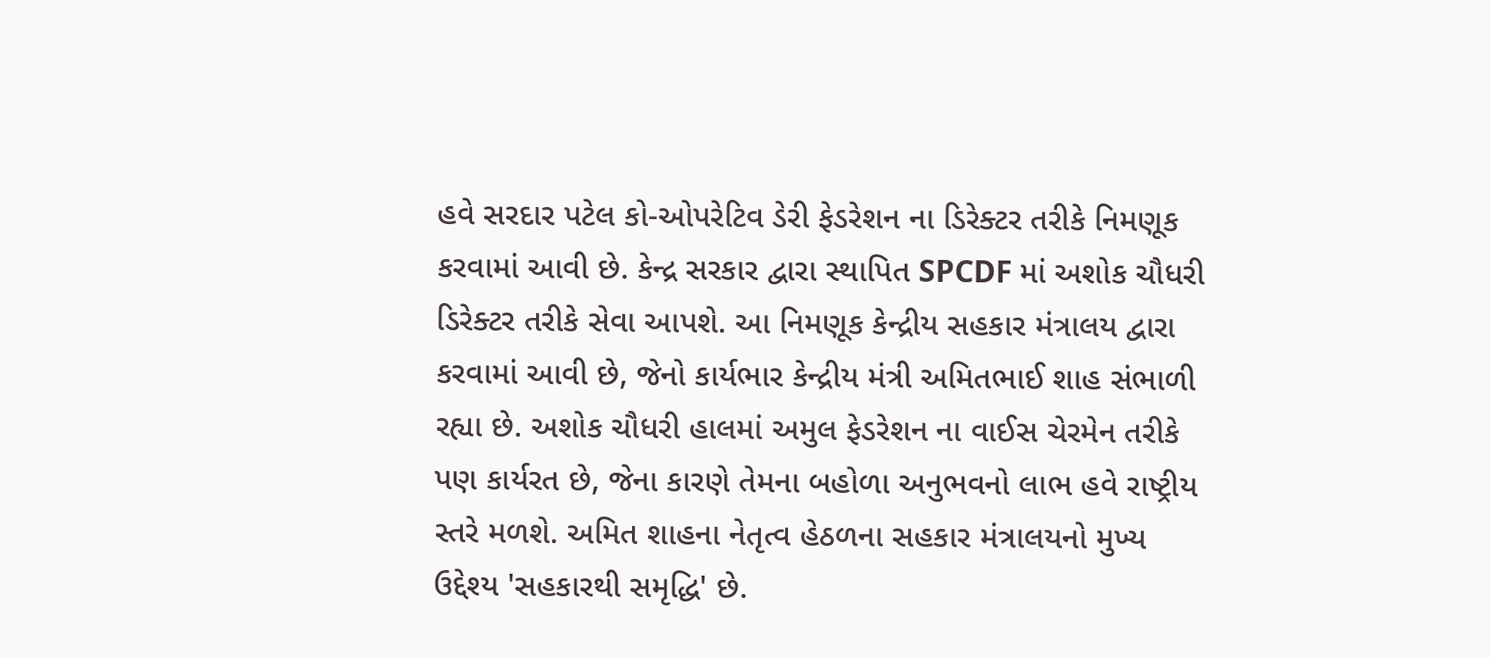હવે સરદાર પટેલ કો-ઓપરેટિવ ડેરી ફેડરેશન ના ડિરેક્ટર તરીકે નિમણૂક કરવામાં આવી છે. કેન્દ્ર સરકાર દ્વારા સ્થાપિત SPCDF માં અશોક ચૌધરી ડિરેક્ટર તરીકે સેવા આપશે. આ નિમણૂક કેન્દ્રીય સહકાર મંત્રાલય દ્વારા કરવામાં આવી છે, જેનો કાર્યભાર કેન્દ્રીય મંત્રી અમિતભાઈ શાહ સંભાળી રહ્યા છે. અશોક ચૌધરી હાલમાં અમુલ ફેડરેશન ના વાઈસ ચેરમેન તરીકે પણ કાર્યરત છે, જેના કારણે તેમના બહોળા અનુભવનો લાભ હવે રાષ્ટ્રીય સ્તરે મળશે. અમિત શાહના નેતૃત્વ હેઠળના સહકાર મંત્રાલયનો મુખ્ય ઉદ્દેશ્ય 'સહકારથી સમૃદ્ધિ' છે.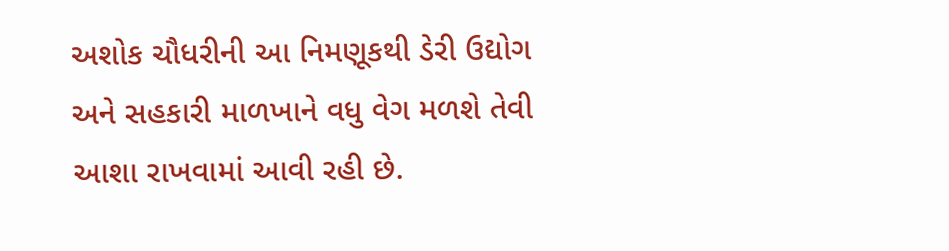અશોક ચૌધરીની આ નિમણૂકથી ડેરી ઉદ્યોગ અને સહકારી માળખાને વધુ વેગ મળશે તેવી આશા રાખવામાં આવી રહી છે.